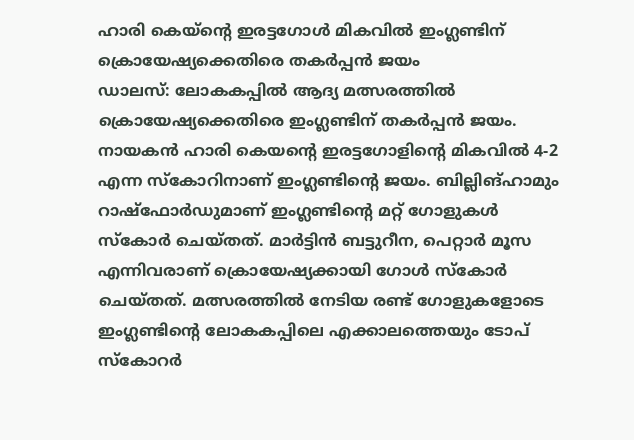ഹാരി കെയ്ന്റെ ഇരട്ടഗോൾ മികവിൽ ഇംഗ്ലണ്ടിന് ക്രൊയേഷ്യക്കെതിരെ തകർപ്പൻ ജയം
ഡാലസ്: ലോകകപ്പിൽ ആദ്യ മത്സരത്തിൽ ക്രൊയേഷ്യക്കെതിരെ ഇംഗ്ലണ്ടിന് തകർപ്പൻ ജയം. നായകൻ ഹാരി കെയന്റെ ഇരട്ടഗോളിന്റെ മികവിൽ 4-2 എന്ന സ്കോറിനാണ് ഇംഗ്ലണ്ടിന്റെ ജയം. ബില്ലിങ്ഹാമും റാഷ്ഫോർഡുമാണ് ഇംഗ്ലണ്ടിന്റെ മറ്റ് ഗോളുകൾ സ്കോർ ചെയ്തത്. മാർട്ടിൻ ബട്ടുറീന, പെറ്റാർ മൂസ എന്നിവരാണ് ക്രൊയേഷ്യക്കായി ഗോൾ സ്കോർ ചെയ്തത്. മത്സരത്തിൽ നേടിയ രണ്ട് ഗോളുകളോടെ ഇംഗ്ലണ്ടിന്റെ ലോകകപ്പിലെ എക്കാലത്തെയും ടോപ് സ്കോറർ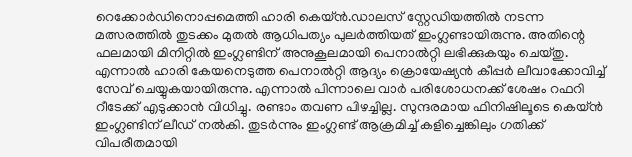റെക്കോർഡിനൊപ്പമെത്തി ഹാരി കെയ്ൻ.ഡാലസ് സ്റ്റേഡിയത്തിൽ നടന്ന മത്സരത്തിൽ തുടക്കം മുതൽ ആധിപത്യം പുലർത്തിയത് ഇംഗ്ലണ്ടായിരുന്നു. അതിന്റെ ഫലമായി മിനിറ്റിൽ ഇംഗ്ലണ്ടിന് അനുകൂലമായി പെനാൽറ്റി ലഭിക്കുകയും ചെയ്തു. എന്നാൽ ഹാരി കേയനെടുത്ത പെനാൽറ്റി ആദ്യം ക്രൊയേഷ്യൻ കീപ്പർ ലീവാക്കോവിച്ച് സേവ് ചെയ്യുകയായിരുന്നു. എന്നാൽ പിന്നാലെ വാർ പരിശോധനക്ക് ശേഷം റഫറി റീടേക്ക് എടുക്കാൻ വിധിച്ചു. രണ്ടാം തവണ പിഴച്ചില്ല. സുന്ദരമായ ഫിനിഷിലൂടെ കെയ്ൻ ഇംഗ്ലണ്ടിന് ലീഡ് നൽകി. തുടർന്നും ഇംഗ്ലണ്ട് ആക്രമിച്ച് കളിച്ചെങ്കിലും ഗതിക്ക് വിപരീതമായി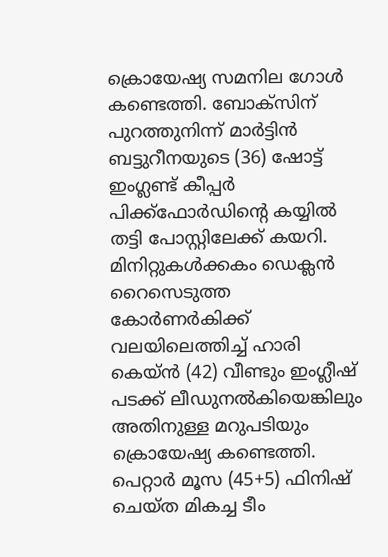ക്രൊയേഷ്യ സമനില ഗോൾ കണ്ടെത്തി. ബോക്സിന് പുറത്തുനിന്ന് മാർട്ടിൻ ബട്ടുറീനയുടെ (36) ഷോട്ട് ഇംഗ്ലണ്ട് കീപ്പർ പിക്ക്ഫോർഡിന്റെ കയ്യിൽ തട്ടി പോസ്റ്റിലേക്ക് കയറി. മിനിറ്റുകൾക്കകം ഡെക്ലൻ റൈസെടുത്ത കോർണർകിക്ക് വലയിലെത്തിച്ച് ഹാരി കെയ്ൻ (42) വീണ്ടും ഇംഗ്ലീഷ് പടക്ക് ലീഡുനൽകിയെങ്കിലും അതിനുള്ള മറുപടിയും ക്രൊയേഷ്യ കണ്ടെത്തി. പെറ്റാർ മൂസ (45+5) ഫിനിഷ് ചെയ്ത മികച്ച ടീം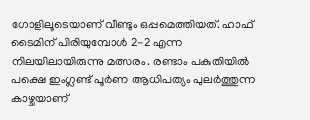ഗോളിലൂടെയാണ് വീണ്ടും ഒപ്പമെത്തിയത്. ഹാഫ് ടൈമിന് പിരിയുമ്പോൾ 2-2 എന്ന നിലയിലായിരുന്നു മത്സരം. രണ്ടാം പകുതിയിൽ പക്ഷെ ഇംഗ്ലണ്ട് പൂർണ ആധിപത്യം പുലർത്തുന്ന കാഴ്ചയാണ്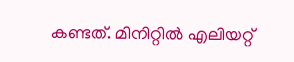കണ്ടത്. മിനിറ്റിൽ എലിയറ്റ്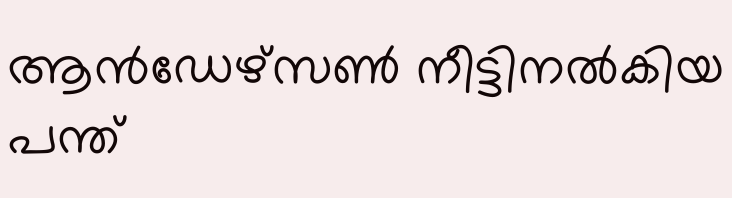ആൻഡേഴ്സൺ നീട്ടിനൽകിയ പന്ത്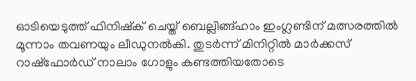ഓടിയെടുത്ത് ഫിനിഷ്ക് ചെയ്ത് ബെല്ലിങ്ങ്ഹാം ഇംഗ്ലണ്ടിന് മത്സരത്തിൽ മൂന്നാം തവണയും ലീഡുനൽകി. തുടർന്ന് മിനിറ്റിൽ മാർക്കസ് റാഷ്ഫോർഡ് നാലാം ഗോളും കണ്ടത്തിയതോടെ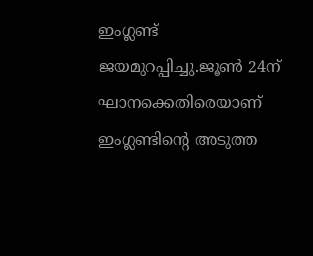ഇംഗ്ലണ്ട് ജയമുറപ്പിച്ചു.ജൂൺ 24ന് ഘാനക്കെതിരെയാണ് ഇംഗ്ലണ്ടിന്റെ അടുത്ത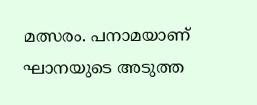മത്സരം. പനാമയാണ് ഘാനയുടെ അടുത്ത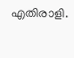എതിരാളി.